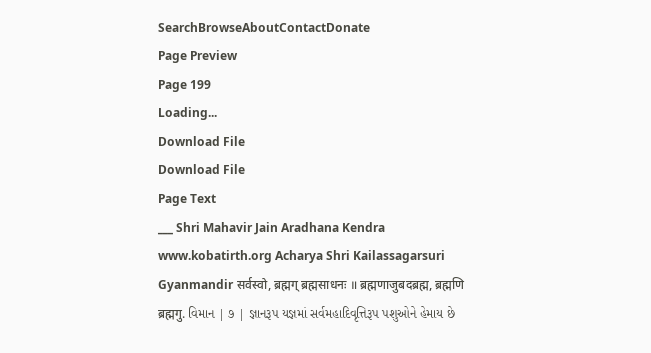SearchBrowseAboutContactDonate
Page Preview
Page 199
Loading...
Download File
Download File
Page Text
___ Shri Mahavir Jain Aradhana Kendra www.kobatirth.org Acharya Shri Kailassagarsuri Gyanmandir सर्वस्वो, ब्रह्मग् ब्रह्मसाधनः ॥ ब्रह्मणाजुबदब्रह्म, ब्रह्मणि ब्रह्मगु. વિમાન | ૭ | જ્ઞાનરૂપ યજ્ઞમાં સર્વમહાદિવૃત્તિરૂપ પશુઓને હેમાય છે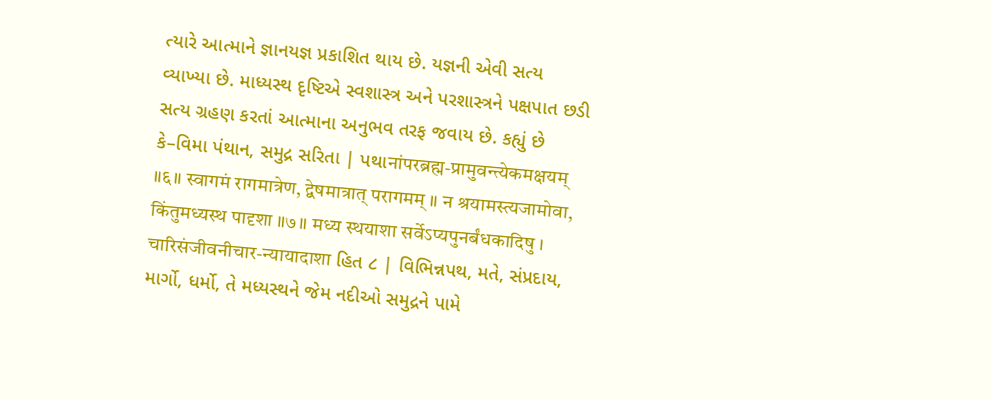ત્યારે આત્માને જ્ઞાનયજ્ઞ પ્રકાશિત થાય છે. યજ્ઞની એવી સત્ય વ્યાખ્યા છે. માધ્યસ્થ દૃષ્ટિએ સ્વશાસ્ત્ર અને પરશાસ્ત્રને પક્ષપાત છડી સત્ય ગ્રહણ કરતાં આત્માના અનુભવ તરફ જવાય છે. કહ્યું છે કે–વિમા પંથાન, સમુદ્ર સરિતા | પથાनांपरब्रह्म-प्रामुवन्त्येकमक्षयम् ॥६॥ स्वागमं रागमात्रेण, द्वेषमात्रात् परागमम् ॥ न श्रयामस्त्यजामोवा, किंतुमध्यस्थ पादृशा ॥७॥ मध्य स्थयाशा सर्वेऽप्यपुनर्बंधकादिषु । चारिसंजीवनीचार-न्यायादाशा હિત ૮ | વિભિન્નપથ, મતે, સંપ્રદાય, માર્ગો, ધર્મો, તે મધ્યસ્થને જેમ નદીઓ સમુદ્રને પામે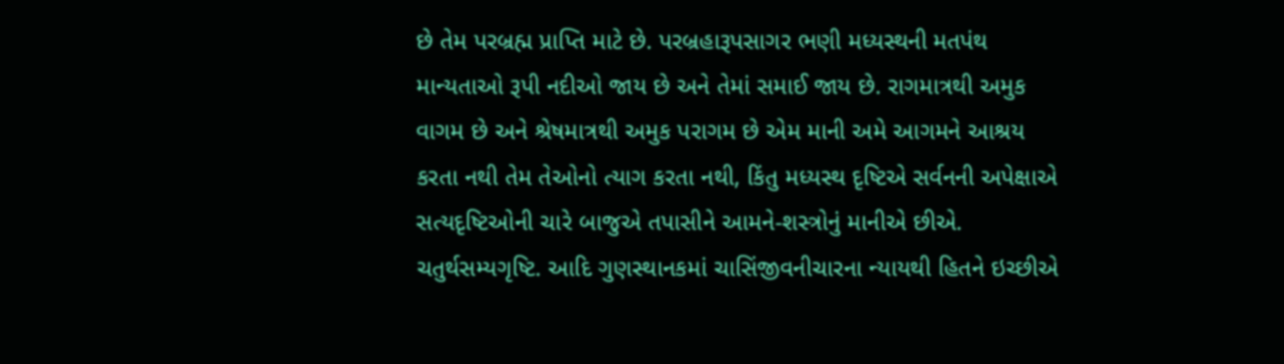છે તેમ પરબ્રહ્મ પ્રાપ્તિ માટે છે. પરબ્રહારૂપસાગર ભણી મધ્યસ્થની મતપંથ માન્યતાઓ રૂપી નદીઓ જાય છે અને તેમાં સમાઈ જાય છે. રાગમાત્રથી અમુક વાગમ છે અને શ્રેષમાત્રથી અમુક પરાગમ છે એમ માની અમે આગમને આશ્રય કરતા નથી તેમ તેઓનો ત્યાગ કરતા નથી, કિંતુ મધ્યસ્થ દૃષ્ટિએ સર્વનની અપેક્ષાએ સત્યદૃષ્ટિઓની ચારે બાજુએ તપાસીને આમને-શસ્ત્રોનું માનીએ છીએ. ચતુર્થસમ્યગૃષ્ટિ. આદિ ગુણસ્થાનકમાં ચાસિંજીવનીચારના ન્યાયથી હિતને ઇચ્છીએ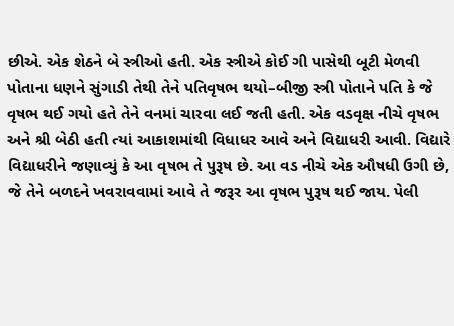છીએ. એક શેઠને બે સ્ત્રીઓ હતી. એક સ્ત્રીએ કોઈ ગી પાસેથી બૂટી મેળવી પોતાના ધણને સુંગાડી તેથી તેને પતિવૃષભ થયો–બીજી સ્ત્રી પોતાને પતિ કે જે વૃષભ થઈ ગયો હતે તેને વનમાં ચારવા લઈ જતી હતી. એક વડવૃક્ષ નીચે વૃષભ અને શ્રી બેઠી હતી ત્યાં આકાશમાંથી વિધાધર આવે અને વિદ્યાધરી આવી. વિદ્યારે વિદ્યાધરીને જણાવ્યું કે આ વૃષભ તે પુરૂષ છે. આ વડ નીચે એક ઔષધી ઉગી છે, જે તેને બળદને ખવરાવવામાં આવે તે જરૂર આ વૃષભ પુરૂષ થઈ જાય. પેલી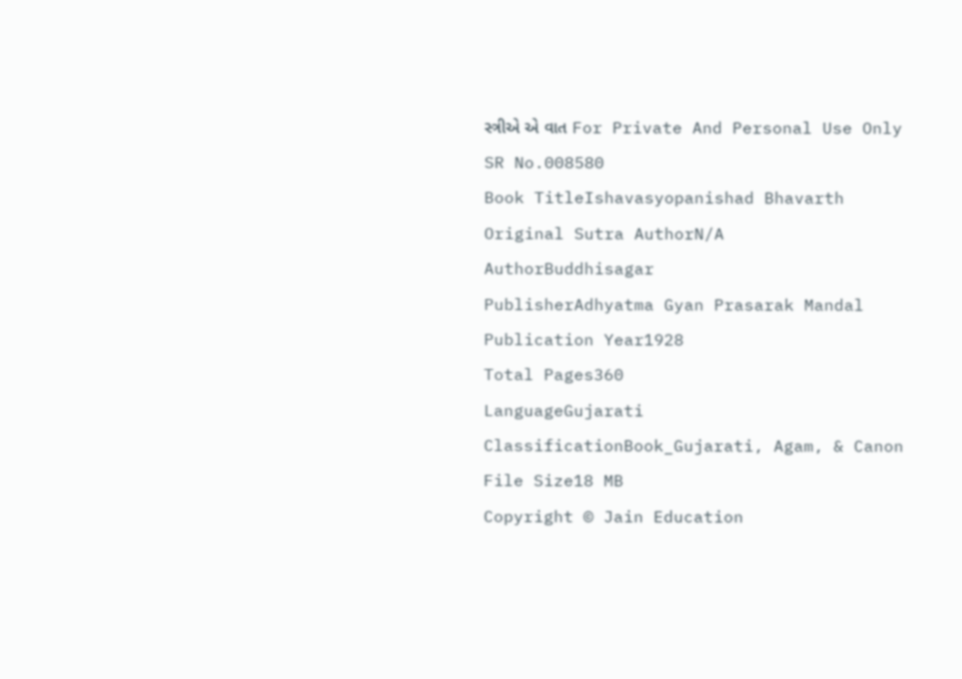સ્ત્રીએ એ વાત For Private And Personal Use Only
SR No.008580
Book TitleIshavasyopanishad Bhavarth
Original Sutra AuthorN/A
AuthorBuddhisagar
PublisherAdhyatma Gyan Prasarak Mandal
Publication Year1928
Total Pages360
LanguageGujarati
ClassificationBook_Gujarati, Agam, & Canon
File Size18 MB
Copyright © Jain Education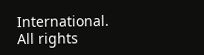International. All rights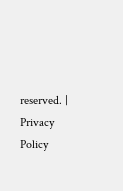reserved. | Privacy Policy